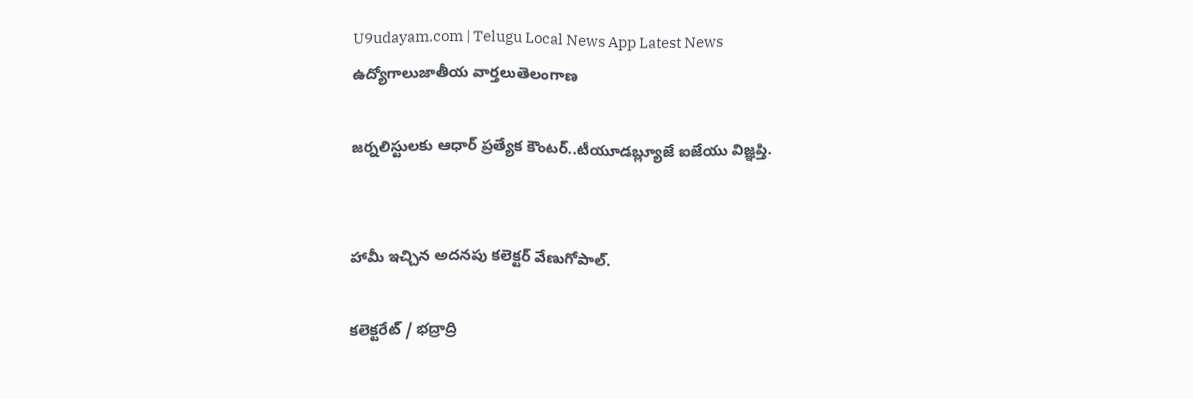U9udayam.com | Telugu Local News App Latest News
ఉద్యోగాలుజాతీయ వార్తలుతెలంగాణ

జర్నలిస్టులకు ఆధార్ ప్రత్యేక కౌంటర్..టీయూడబ్ల్యూజే ఐజేయు విజ్ఞప్తి.


హామీ ఇచ్చిన అదనపు కలెక్టర్ వేణుగోపాల్.

కలెక్టరేట్ / భద్రాద్రి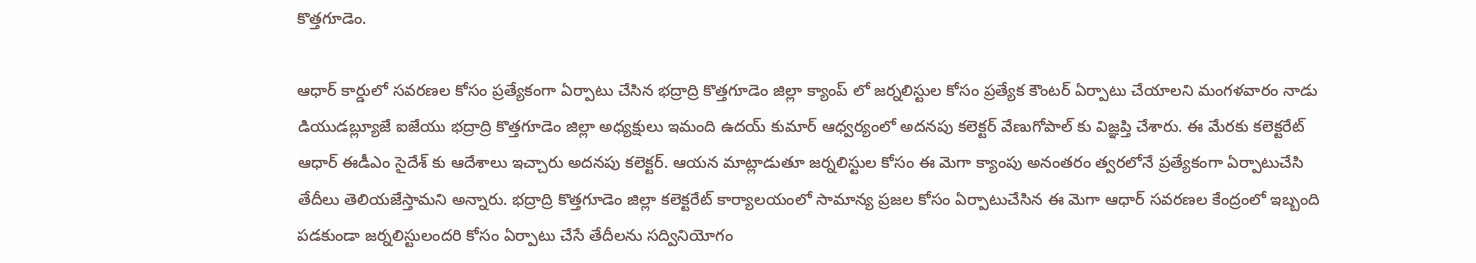కొత్తగూడెం.

ఆధార్ కార్డులో సవరణల కోసం ప్రత్యేకంగా ఏర్పాటు చేసిన భద్రాద్రి కొత్తగూడెం జిల్లా క్యాంప్ లో జర్నలిస్టుల కోసం ప్రత్యేక కౌంటర్ ఏర్పాటు చేయాలని మంగళవారం నాడు డియుడబ్ల్యూజే ఐజేయు భద్రాద్రి కొత్తగూడెం జిల్లా అధ్యక్షులు ఇమంది ఉదయ్ కుమార్ ఆధ్వర్యంలో అదనపు కలెక్టర్ వేణుగోపాల్ కు విజ్ఞప్తి చేశారు. ఈ మేరకు కలెక్టరేట్ ఆధార్ ఈడీఎం సైదేశ్ కు ఆదేశాలు ఇచ్చారు అదనపు కలెక్టర్. ఆయన మాట్లాడుతూ జర్నలిస్టుల కోసం ఈ మెగా క్యాంపు అనంతరం త్వరలోనే ప్రత్యేకంగా ఏర్పాటుచేసి తేదీలు తెలియజేస్తామని అన్నారు. భద్రాద్రి కొత్తగూడెం జిల్లా కలెక్టరేట్ కార్యాలయంలో సామాన్య ప్రజల కోసం ఏర్పాటుచేసిన ఈ మెగా ఆధార్ సవరణల కేంద్రంలో ఇబ్బంది పడకుండా జర్నలిస్టులందరి కోసం ఏర్పాటు చేసే తేదీలను సద్వినియోగం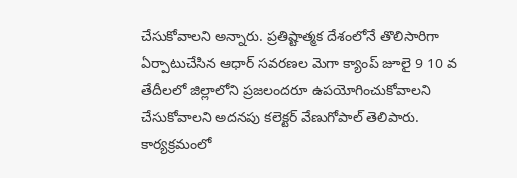చేసుకోవాలని అన్నారు. ప్రతిష్టాత్మక దేశంలోనే తొలిసారిగా ఏర్పాటుచేసిన ఆధార్ సవరణల మెగా క్యాంప్ జూలై 9 10 వ తేదీలలో జిల్లాలోని ప్రజలందరూ ఉపయోగించుకోవాలని చేసుకోవాలని అదనపు కలెక్టర్ వేణుగోపాల్ తెలిపారు. కార్యక్రమంలో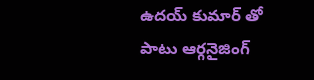ఉదయ్ కుమార్ తో పాటు ఆర్గనైజింగ్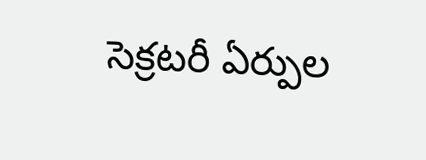సెక్రటరీ ఏర్పుల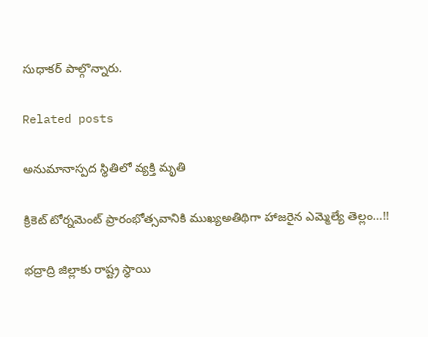సుధాకర్ పాల్గొన్నారు.

Related posts

అనుమానాస్పద స్థితిలో వ్యక్తి మృతి

క్రికెట్ టోర్నమెంట్ ప్రారంభోత్సవానికి ముఖ్యఅతిథిగా హాజరైన ఎమ్మెల్యే తెల్లం…!!

భద్రాద్రి జిల్లాకు రాష్ట్ర స్థాయి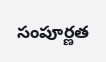సంపూర్ణత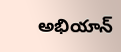అభియాన్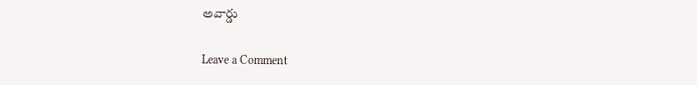అవార్డు

Leave a Comment